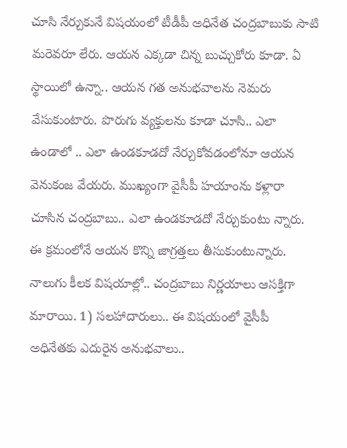చూసి నేర్చుకునే విషయంలో టీడీపీ అధినేత చంద్రబాబుకు సాటి మరెవరూ లేరు. ఆయన ఎక్కడా చిన్న బుచ్చుకోరు కూడా. ఏ స్థాయిలో ఉన్నా.. ఆయన గత అనుభవాలను నెమరు వేసుకుంటారు. పొరుగు వ్యక్తులను కూడా చూసి.. ఎలా ఉండాలో .. ఎలా ఉండకూడదో నేర్చుకోవడంలోనూ ఆయన వెనుకంజ వేయరు. ముఖ్యంగా వైసీపీ హయాంను కళ్లారా చూసిన చంద్రబాబు.. ఎలా ఉండకూడదో నేర్చుకుంటు న్నారు. ఈ క్రమంలోనే ఆయన కొన్ని జాగ్రత్తలు తీసుకుంటున్నారు.
నాలుగు కీలక విషయాల్లో.. చంద్రబాబు నిర్ణయాలు ఆసక్తిగా మారాయి. 1) సలహాదారులు.. ఈ విషయంలో వైసీపీ అధినేతకు ఎదురైన అనుభవాలు..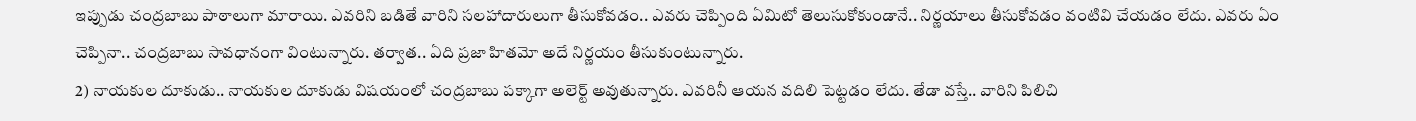ఇప్పుడు చంద్రబాబు పాఠాలుగా మారాయి. ఎవరిని బడితే వారిని సలహాదారులుగా తీసుకోవడం.. ఎవరు చెప్పింది ఏమిటో తెలుసుకోకుండానే.. నిర్ణయాలు తీసుకోవడం వంటివి చేయడం లేదు. ఎవరు ఏం చెప్పినా.. చంద్రబాబు సావధానంగా వింటున్నారు. తర్వాత.. ఏది ప్రజా హితమో అదే నిర్ణయం తీసుకుంటున్నారు.
2) నాయకుల దూకుడు.. నాయకుల దూకుడు విషయంలో చంద్రబాబు పక్కాగా అలెర్ట్ అవుతున్నారు. ఎవరినీ ఆయన వదిలి పెట్టడం లేదు. తేడా వస్తే.. వారిని పిలిచి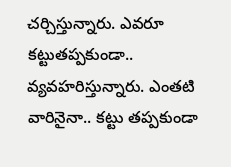చర్చిస్తున్నారు. ఎవరూ కట్టుతప్పకుండా.. వ్యవహరిస్తున్నారు. ఎంతటి వారినైనా.. కట్టు తప్పకుండా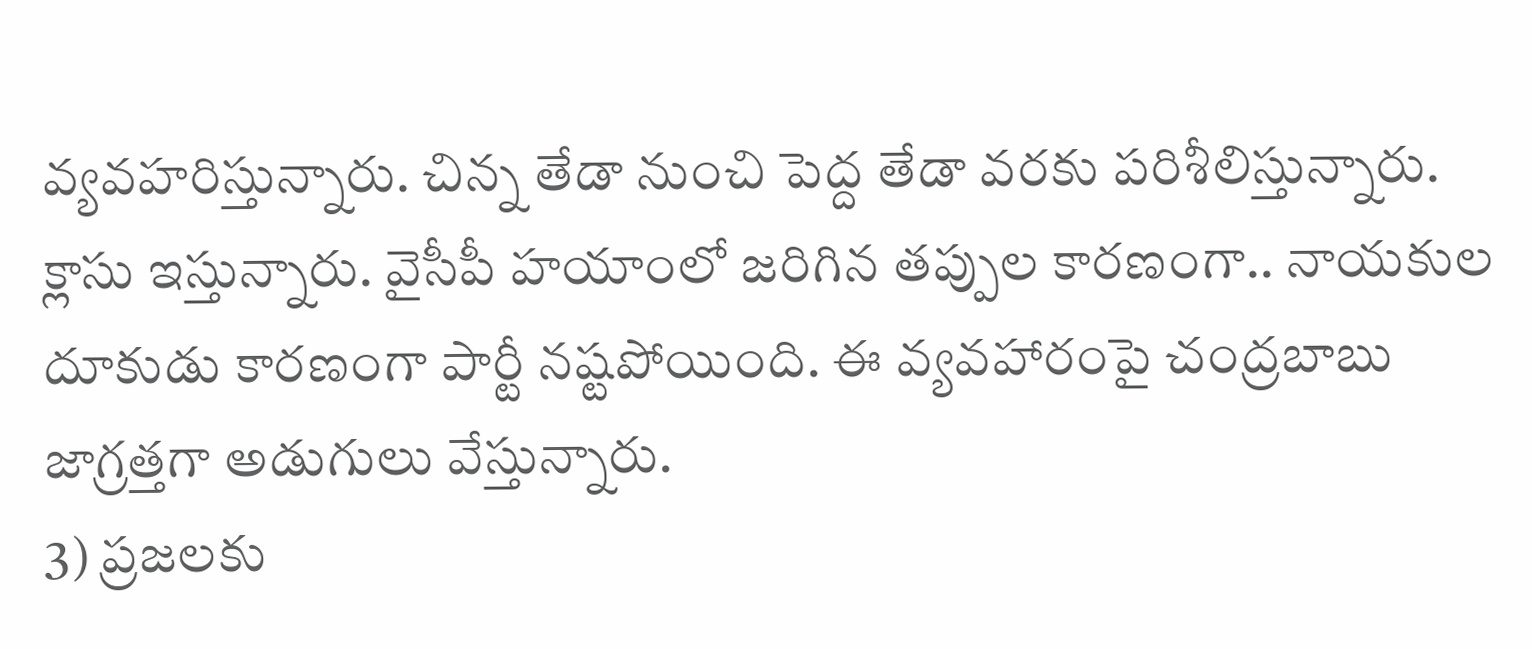వ్యవహరిస్తున్నారు. చిన్న తేడా నుంచి పెద్ద తేడా వరకు పరిశీలిస్తున్నారు. క్లాసు ఇస్తున్నారు. వైసీపీ హయాంలో జరిగిన తప్పుల కారణంగా.. నాయకుల దూకుడు కారణంగా పార్టీ నష్టపోయింది. ఈ వ్యవహారంపై చంద్రబాబు జాగ్రత్తగా అడుగులు వేస్తున్నారు.
3) ప్రజలకు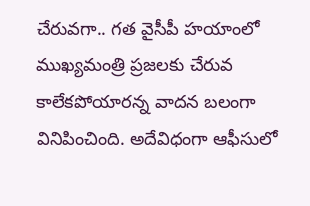చేరువగా.. గత వైసీపీ హయాంలో ముఖ్యమంత్రి ప్రజలకు చేరువ కాలేకపోయారన్న వాదన బలంగా వినిపించింది. అదేవిధంగా ఆఫీసులో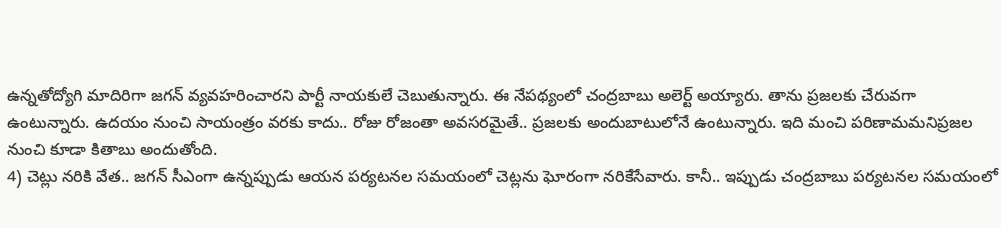ఉన్నతోద్యోగి మాదిరిగా జగన్ వ్యవహరించారని పార్టీ నాయకులే చెబుతున్నారు. ఈ నేపథ్యంలో చంద్రబాబు అలెర్ట్ అయ్యారు. తాను ప్రజలకు చేరువగా ఉంటున్నారు. ఉదయం నుంచి సాయంత్రం వరకు కాదు.. రోజు రోజంతా అవసరమైతే.. ప్రజలకు అందుబాటులోనే ఉంటున్నారు. ఇది మంచి పరిణామమనిప్రజల నుంచి కూడా కితాబు అందుతోంది.
4) చెట్లు నరికి వేత.. జగన్ సీఎంగా ఉన్నప్పుడు ఆయన పర్యటనల సమయంలో చెట్లను ఘోరంగా నరికేసేవారు. కానీ.. ఇప్పుడు చంద్రబాబు పర్యటనల సమయంలో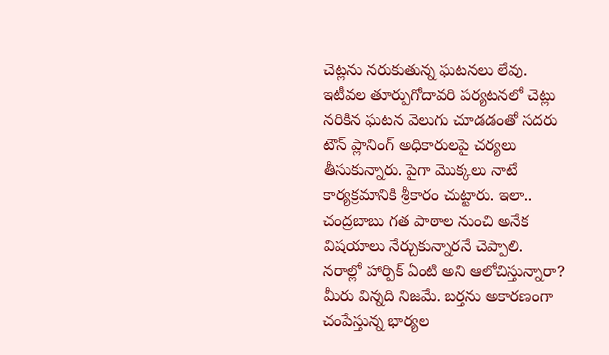చెట్లను నరుకుతున్న ఘటనలు లేవు. ఇటీవల తూర్పుగోదావరి పర్యటనలో చెట్లు నరికిన ఘటన వెలుగు చూడడంతో సదరు టౌన్ ప్లానింగ్ అధికారులపై చర్యలు తీసుకున్నారు. పైగా మొక్కలు నాటే కార్యక్రమానికి శ్రీకారం చుట్టారు. ఇలా.. చంద్రబాబు గత పాఠాల నుంచి అనేక విషయాలు నేర్చుకున్నారనే చెప్పాలి.
నరాల్లో హార్పిక్ ఏంటి అని ఆలోచిస్తున్నారా? మీరు విన్నది నిజమే. బర్తను అకారణంగా చంపేస్తున్న భార్యల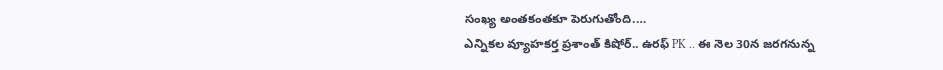సంఖ్య అంతకంతకూ పెరుగుతోంది.…
ఎన్నికల వ్యూహకర్త ప్రశాంత్ కిషోర్.. ఉరఫ్ PK .. ఈ నెల 30న జరగనున్న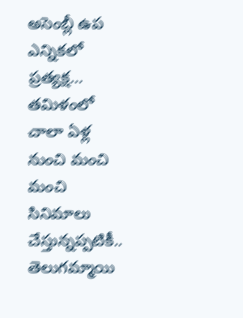అసెంబ్లీ ఉప ఎన్నికలో ప్రత్యక్ష…
తమిళంలో చాలా ఏళ్ల నుంచి మంచి మంచి సినిమాలు చేస్తున్నప్పటికీ.. తెలుగమ్మాయి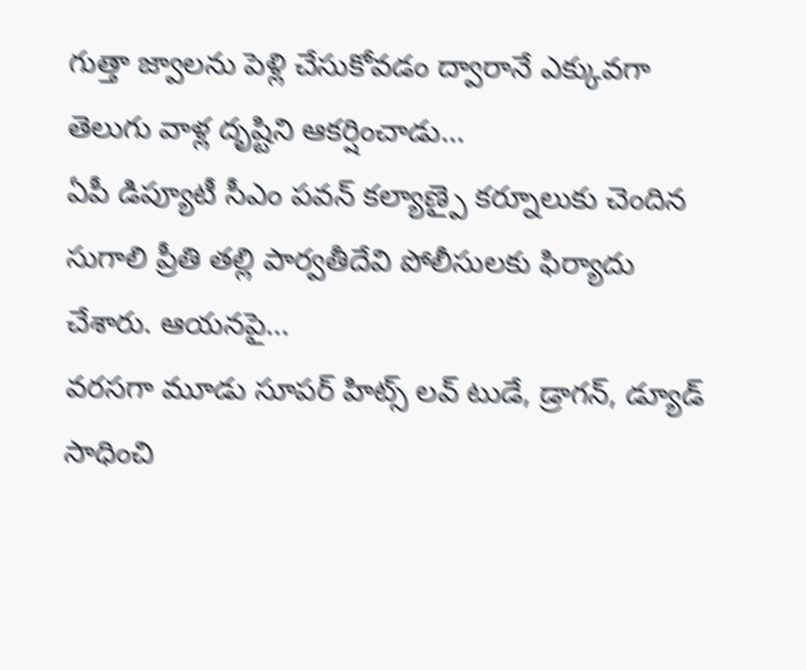గుత్తా జ్వాలను పెళ్లి చేసుకోవడం ద్వారానే ఎక్కువగా తెలుగు వాళ్ల దృష్టిని ఆకర్షించాడు…
ఏపీ డిప్యూటీ సీఎం పవన్ కల్యాణ్పై కర్నూలుకు చెందిన సుగాలి ప్రీతి తల్లి పార్వతీదేవి పోలీసులకు ఫిర్యాదు చేశారు. ఆయనపై…
వరసగా మూడు సూపర్ హిట్స్ లవ్ టుడే, డ్రాగన్, డ్యూడ్ సాధించి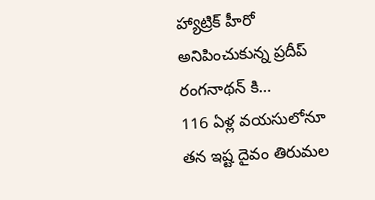హ్యాట్రిక్ హీరో అనిపించుకున్న ప్రదీప్ రంగనాథన్ కి…
116 ఏళ్ల వయసులోనూ తన ఇష్ట దైవం తిరుమల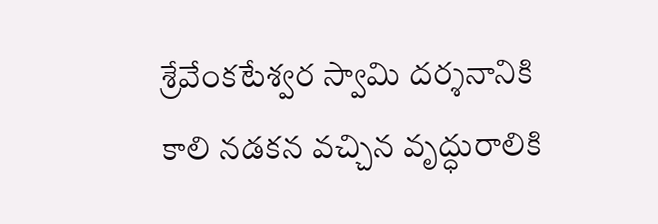శ్రేవేంకటేశ్వర స్వామి దర్శనానికి కాలి నడకన వచ్చిన వృద్ధురాలికి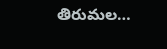తిరుమల…